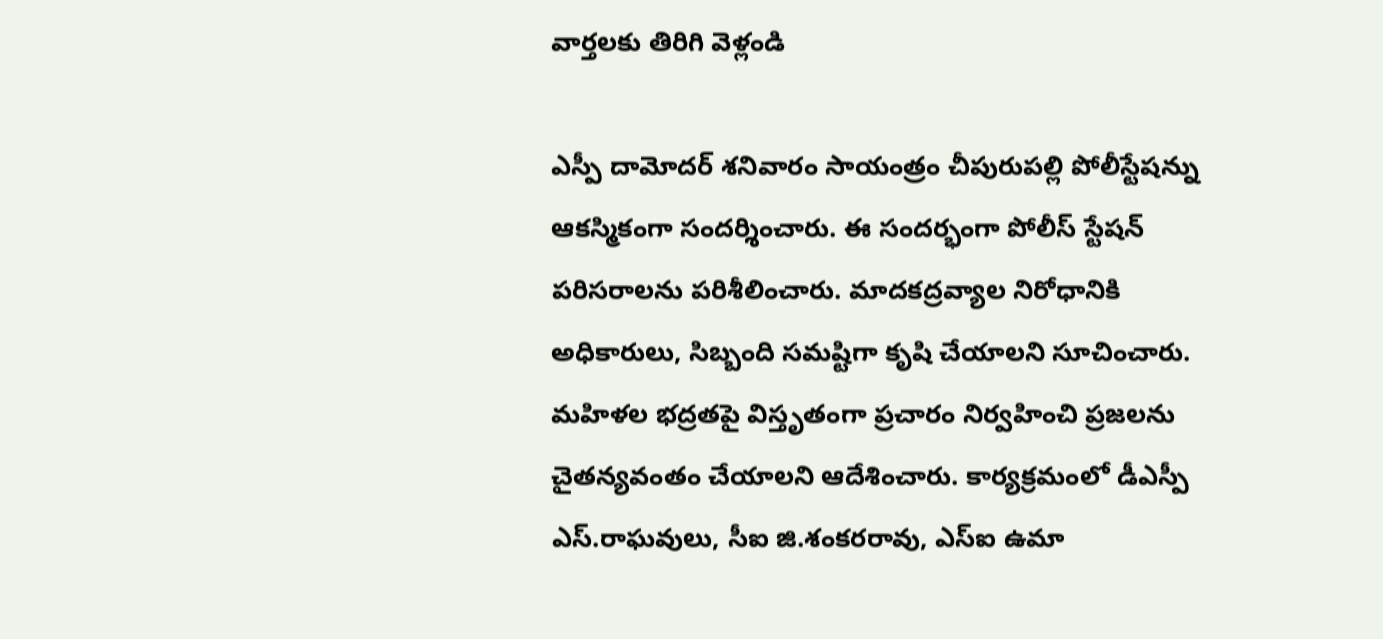వార్తలకు తిరిగి వెళ్లండి

ఎస్పీ దామోదర్ శనివారం సాయంత్రం చీపురుపల్లి పోలీస్టేషన్ను ఆకస్మికంగా సందర్శించారు. ఈ సందర్భంగా పోలీస్ స్టేషన్ పరిసరాలను పరిశీలించారు. మాదకద్రవ్యాల నిరోధానికి అధికారులు, సిబ్బంది సమష్టిగా కృషి చేయాలని సూచించారు.
మహిళల భద్రతపై విస్తృతంగా ప్రచారం నిర్వహించి ప్రజలను చైతన్యవంతం చేయాలని ఆదేశించారు. కార్యక్రమంలో డీఎస్పీ ఎస్.రాఘవులు, సీఐ జి.శంకరరావు, ఎస్ఐ ఉమా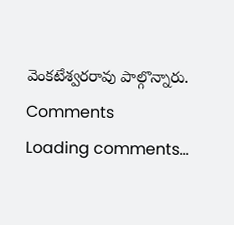వెంకటేశ్వరరావు పాల్గొన్నారు.
Comments
Loading comments...